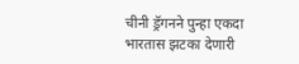चीनी ड्रॅगनने पुन्हा एकदा भारतास झटका देणारी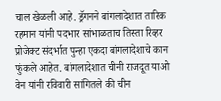चाल खेळली आहे. ड्रॅगनने बांगलादेशात तारिक रहमान यांनी पदभार सांभाळताच तिस्ता रिव्हर प्रोजेक्ट संदर्भात पुन्हा एकदा बांगलादेशाचे कान फुंकले आहेत. बांगलादेशात चीनी राजदूत याओ वेन यांनी रविवारी सांगितले की चीन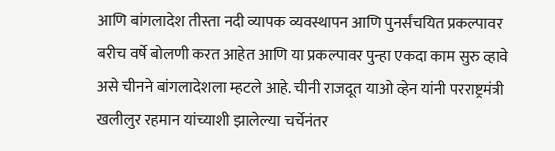आणि बांगलादेश तीस्ता नदी व्यापक व्यवस्थापन आणि पुनर्संचयित प्रकल्पावर बरीच वर्षे बोलणी करत आहेत आणि या प्रकल्पावर पुन्हा एकदा काम सुरु व्हावे असे चीनने बांगलादेशला म्हटले आहे. चीनी राजदूत याओ व्हेन यांनी परराष्ट्रमंत्री खलीलुर रहमान यांच्याशी झालेल्या चर्चेनंतर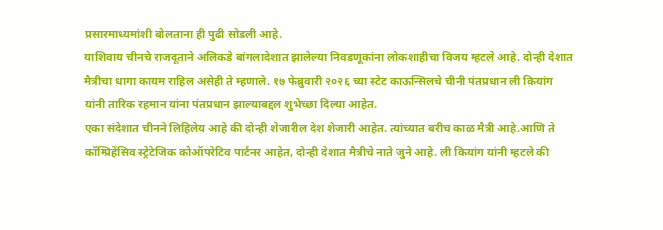प्रसारमाध्यमांशी बोलताना ही पुढी सोडली आहे.
याशिवाय चीनचे राजदूताने अलिकडे बांगलादेशात झालेल्या निवडणूकांना लोकशाहीचा विजय म्हटले आहे. दोन्ही देशात मैत्रीचा धागा कायम राहिल असेही ते म्हणाले. १७ फेब्रुवारी २०२६ च्या स्टेट काऊन्सिलचे चीनी पंतप्रधान ली कियांग यांनी तारिक रहमान यांना पंतप्रधान झाल्याबद्दल शुभेच्छा दिल्या आहेत.
एका संदेशात चीनने लिहिलेय आहे की दोन्ही शेजारील देश शेजारी आहेत. त्यांच्यात बरीच काळ मैत्री आहे.आणि ते कॉम्प्रिहेंसिव स्ट्रेटेजिक कोऑपरेटिव पार्टनर आहेत, दोन्ही देशात मैत्रीचे नाते जुने आहे. ली कियांग यांनी म्हटले की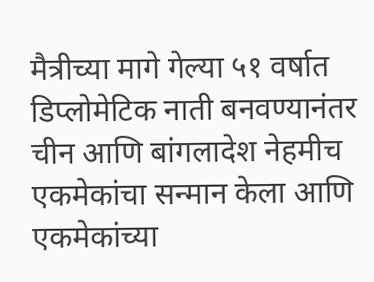मैत्रीच्या मागे गेल्या ५१ वर्षात डिप्लोमेटिक नाती बनवण्यानंतर चीन आणि बांगलादेश नेहमीच एकमेकांचा सन्मान केला आणि एकमेकांच्या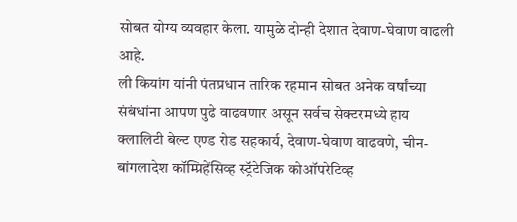सोबत योग्य व्यवहार केला. यामुळे दोन्ही देशात देवाण-घेवाण वाढली आहे.
ली कियांग यांनी पंतप्रधान तारिक रहमान सोबत अनेक वर्षांच्या संबंधांना आपण पुढे वाढवणार असून सर्वच सेक्टरमध्ये हाय क्लालिटी बेल्ट एण्ड रोड सहकार्य, देवाण-घेवाण वाढवणे, चीन- बांगलादेश कॉम्प्रिहेंसिव्ह स्ट्रॅटेजिक कोऑपरेटिव्ह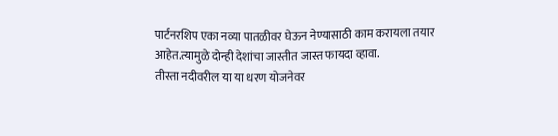पार्टनरशिप एका नव्या पातळीवर घेऊन नेण्यासाठी काम करायला तयार आहेत.त्यामुळे दोन्ही देशांचा जास्तीत जास्त फायदा व्हावा.
तीस्ता नदीवरील या या धरण योजनेवर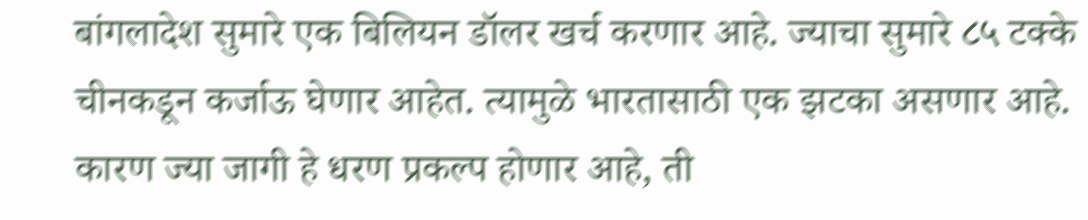बांगलादेश सुमारे एक बिलियन डॉलर खर्च करणार आहे. ज्याचा सुमारे ८५ टक्के चीनकडून कर्जाऊ घेणार आहेत. त्यामुळे भारतासाठी एक झटका असणार आहे. कारण ज्या जागी हे धरण प्रकल्प होणार आहे, ती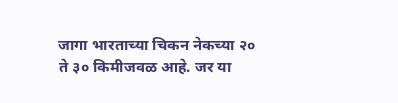जागा भारताच्या चिकन नेकच्या २० ते ३० किमीजवळ आहे. जर या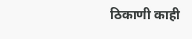ठिकाणी काही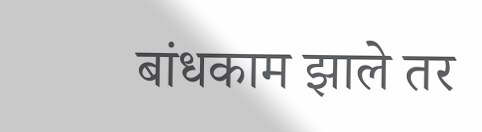बांधकाम झाले तर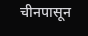चीनपासून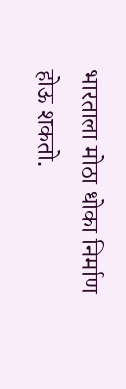भारताला मोठा धोका निर्माण होऊ शकतो.